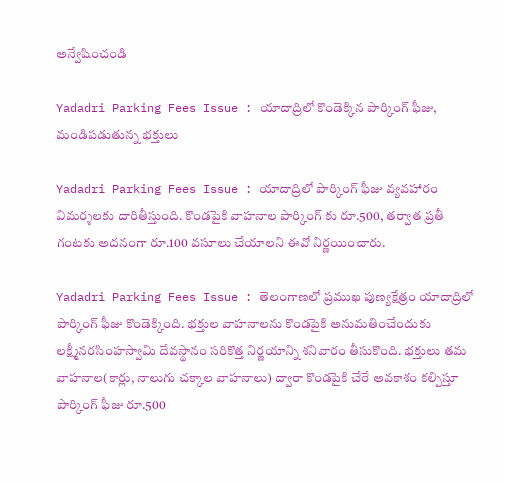అన్వేషించండి

Yadadri Parking Fees Issue : యాదాద్రిలో కొండెక్కిన పార్కింగ్ ఫీజు, మండిపడుతున్న భక్తులు

Yadadri Parking Fees Issue : యాదాద్రిలో పార్కింగ్ ఫీజు వ్యవహారం విమర్శలకు దారితీస్తుంది. కొండపైకి వాహనాల పార్కింగ్ కు రూ.500, తర్వాత ప్రతీ గంటకు అదనంగా రూ.100 వసూలు చేయాలని ఈవో నిర్ణయించారు.

Yadadri Parking Fees Issue : తెలంగాణలో ప్రముఖ పుణ్యక్షేత్రం యాదాద్రిలో పార్కింగ్ ఫీజు కొండెక్కింది. భక్తుల వాహనాలను కొండపైకి అనుమతించేందుకు లక్ష్మీనరసింహస్వామి దేవస్థానం సరికొత్త నిర్ణయాన్ని శనివారం తీసుకొంది. భక్తులు తమ వాహనాల(కార్లు, నాలుగు చక్కాల వాహనాలు) ద్వారా కొండపైకి చేరే అవకాశం కల్పిస్తూ పార్కింగ్ ఫీజు రూ.500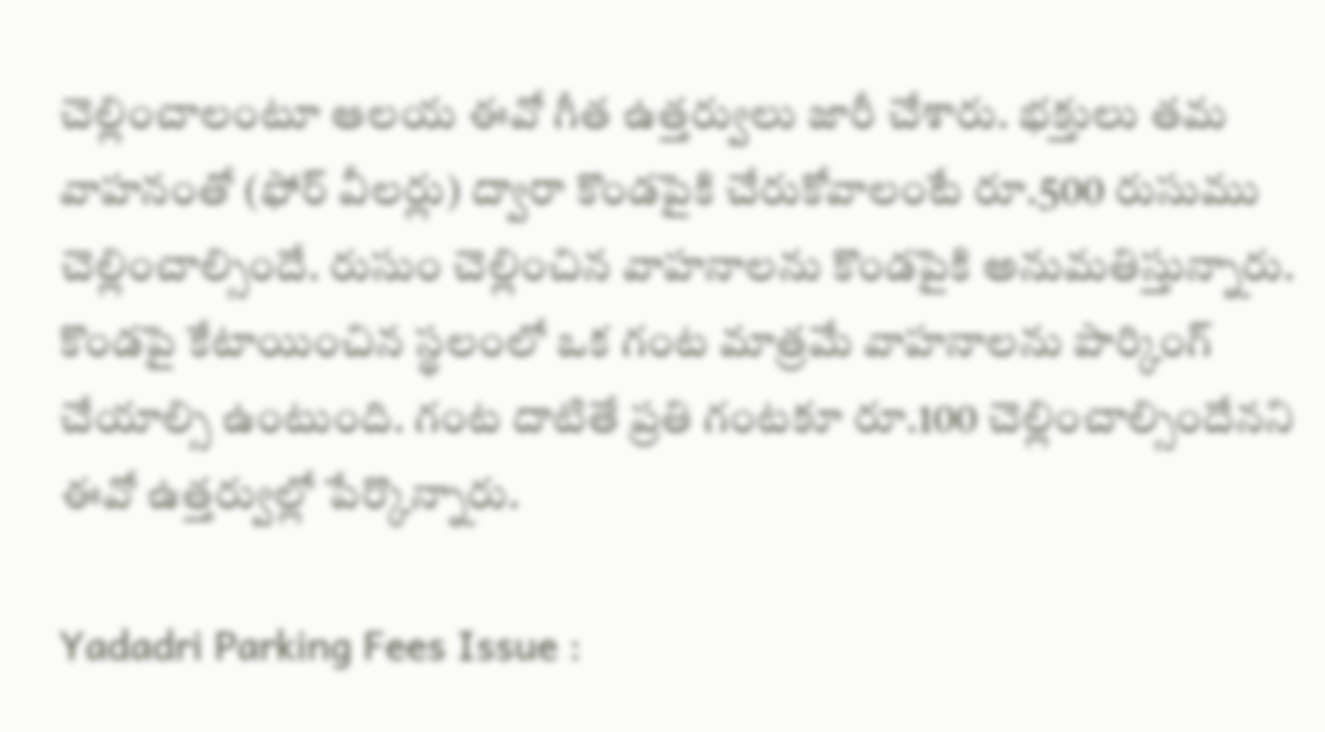చెల్లించాలంటూ ఆలయ ఈవో గీత ఉత్తర్వులు జారీ చేశారు. భక్తులు తమ వాహనంతో (ఫోర్ వీలర్లు) ద్వారా కొండపైకి చేరుకోవాలంటే రూ.500 రుసుము చెల్లించాల్సిందే. రుసుం చెల్లించిన వాహనాలను కొండపైకి అనుమతిస్తున్నారు. కొండపై కేటాయించిన స్థలంలో ఒక గంట మాత్రమే వాహనాలను పార్కింగ్ చేయాల్సి ఉంటుంది. గంట దాటితే ప్రతి గంటకూ రూ.100 చెల్లించాల్సిందేనని ఈవో ఉత్తర్వుల్లో పేర్కొన్నారు.

Yadadri Parking Fees Issue :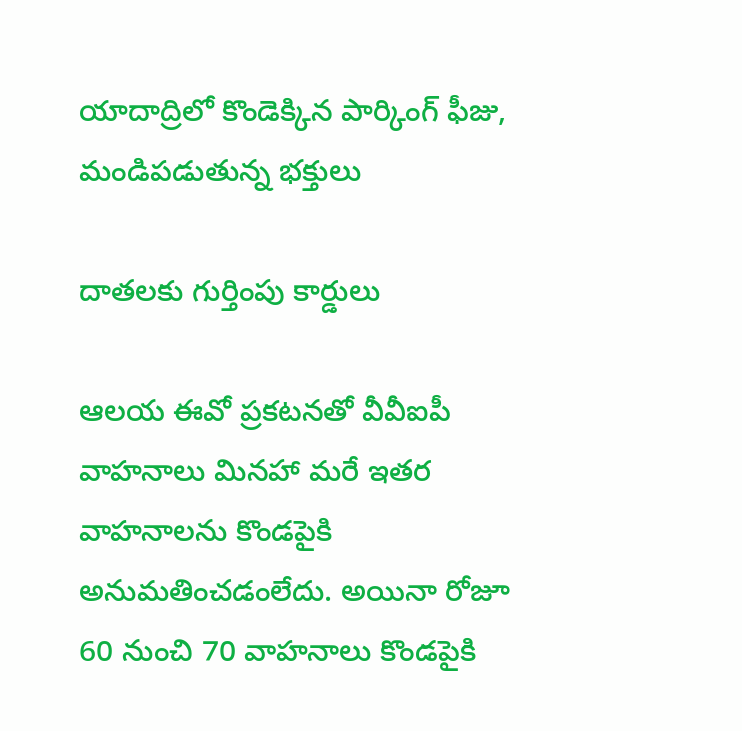యాదాద్రిలో కొండెక్కిన పార్కింగ్ ఫీజు, మండిపడుతున్న భక్తులు

దాతలకు గుర్తింపు కార్డులు

ఆలయ ఈవో ప్రకటనతో వీవీఐపీ వాహనాలు మినహా మరే ఇతర వాహనాలను కొండపైకి అనుమతించడంలేదు. అయినా రోజూ 60 నుంచి 70 వాహనాలు కొండపైకి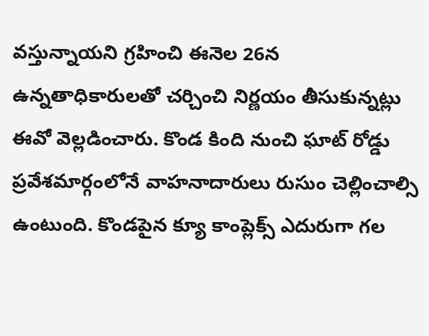వస్తున్నాయని గ్రహించి ఈనెల 26న ఉన్నతాధికారులతో చర్చించి నిర్ణయం తీసుకున్నట్లు ఈవో వెల్లడించారు. కొండ కింది నుంచి ఘాట్ రోడ్డు ప్రవేశమార్గంలోనే వాహనాదారులు రుసుం చెల్లించాల్సి ఉంటుంది. కొండపైన క్యూ కాంప్లెక్స్ ఎదురుగా గల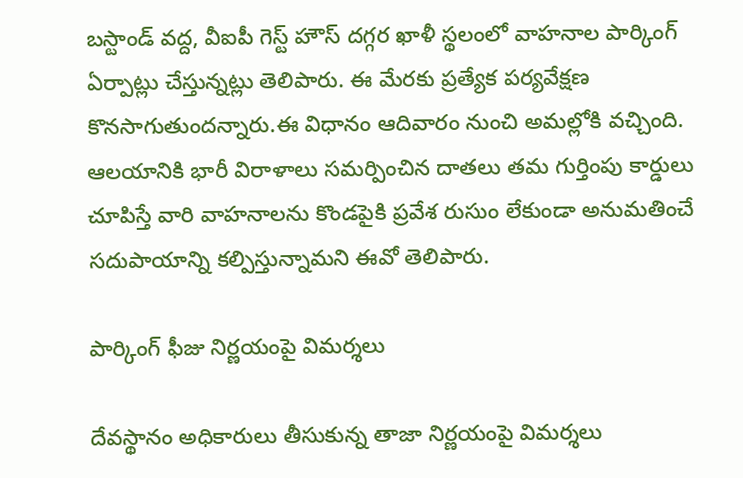బస్టాండ్ వద్ద, వీఐపీ గెస్ట్ హౌస్ దగ్గర ఖాళీ స్థలంలో వాహనాల పార్కింగ్ ఏర్పాట్లు చేస్తున్నట్లు తెలిపారు. ఈ మేరకు ప్రత్యేక పర్యవేక్షణ కొనసాగుతుందన్నారు.ఈ విధానం ఆదివారం నుంచి అమల్లోకి వచ్చింది. ఆలయానికి భారీ విరాళాలు సమర్పించిన దాతలు తమ గుర్తింపు కార్డులు చూపిస్తే వారి వాహనాలను కొండపైకి ప్రవేశ రుసుం లేకుండా అనుమతించే సదుపాయాన్ని కల్పిస్తున్నామని ఈవో తెలిపారు.

పార్కింగ్ ఫీజు నిర్ణయంపై విమర్శలు

దేవస్థానం అధికారులు తీసుకున్న తాజా నిర్ణయంపై విమర్శలు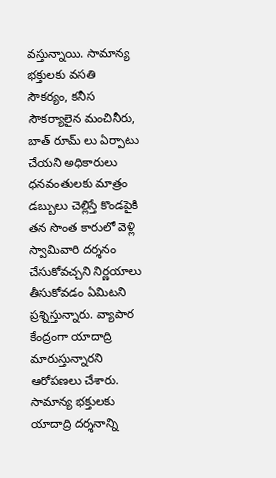వస్తున్నాయి. సామాన్య భక్తులకు వసతి సౌకర్యం, కనీస సౌకర్యాలైన మంచినీరు, బాత్ రూమ్ లు ఏర్పాటు చేయని అధికారులు ధనవంతులకు మాత్రం డబ్బులు చెల్లిస్తే కొండపైకి తన సొంత కారులో వెళ్లి స్వామివారి దర్శనం చేసుకోవచ్చని నిర్ణయాలు తీసుకోవడం ఏమిటని ప్రశ్నిస్తున్నారు. వ్యాపార కేంద్రంగా యాదాద్రి మారుస్తున్నారని ఆరోపణలు చేశారు. సామాన్య భక్తులకు యాదాద్రి దర్శనాన్ని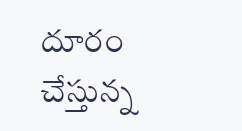దూరం చేస్తున్న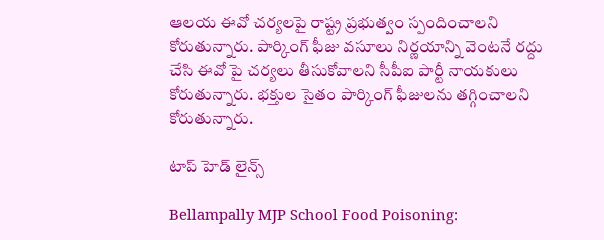ఆలయ ఈవో చర్యలపై రాష్ట్ర ప్రభుత్వం స్పందించాలని కోరుతున్నారు. పార్కింగ్ ఫీజు వసూలు నిర్ణయాన్ని వెంటనే రద్దు చేసి ఈవో పై చర్యలు తీసుకోవాలని సీపీఐ పార్టీ నాయకులు కోరుతున్నారు. భక్తుల సైతం పార్కింగ్ ఫీజులను తగ్గించాలని కోరుతున్నారు.

టాప్ హెడ్ లైన్స్

Bellampally MJP School Food Poisoning: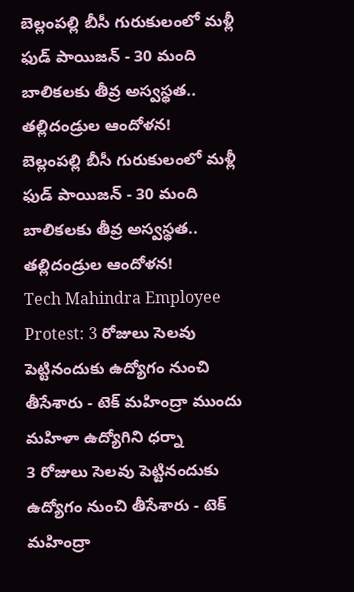బెల్లంపల్లి బీసీ గురుకులంలో మళ్లీ ఫుడ్ పాయిజన్ - 30 మంది బాలికలకు తీవ్ర అస్వస్థత.. తల్లిదండ్రుల ఆందోళన!
బెల్లంపల్లి బీసీ గురుకులంలో మళ్లీ ఫుడ్ పాయిజన్ - 30 మంది బాలికలకు తీవ్ర అస్వస్థత.. తల్లిదండ్రుల ఆందోళన!
Tech Mahindra Employee Protest: 3 రోజులు సెలవు పెట్టినందుకు ఉద్యోగం నుంచి తీసేశారు - టెక్ మహింద్రా ముందు మహిళా ఉద్యోగిని ధర్నా
3 రోజులు సెలవు పెట్టినందుకు ఉద్యోగం నుంచి తీసేశారు - టెక్ మహింద్రా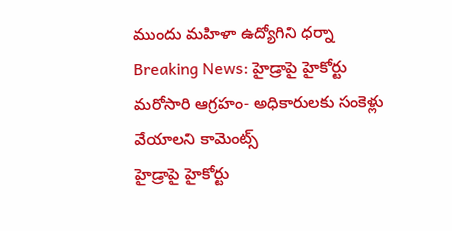ముందు మహిళా ఉద్యోగిని ధర్నా
Breaking News: హైడ్రాపై హైకోర్టు మరోసారి ఆగ్రహం- అధికారులకు సంకెళ్లు వేయాలని కామెంట్స్
హైడ్రాపై హైకోర్టు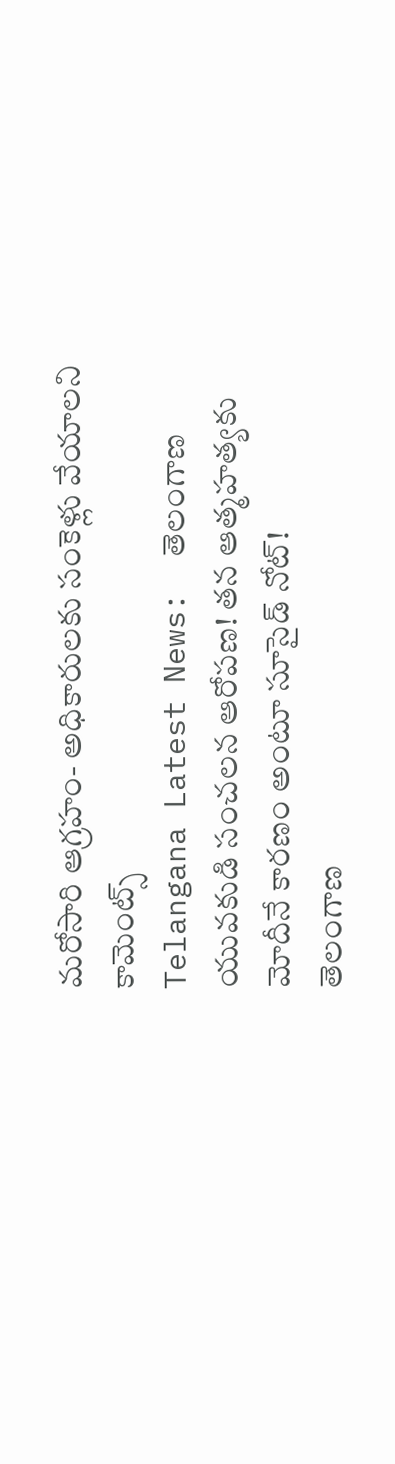మరోసారి ఆగ్రహం- అధికారులకు సంకెళ్లు వేయాలని కామెంట్స్
Telangana Latest News:  తెలంగాణ యువకుడి సంచలన ఆరోపణ! తన ఆత్మహత్యకు మోదీనే కారణం అంటూ సూసైడ్ నోట్!
తెలంగాణ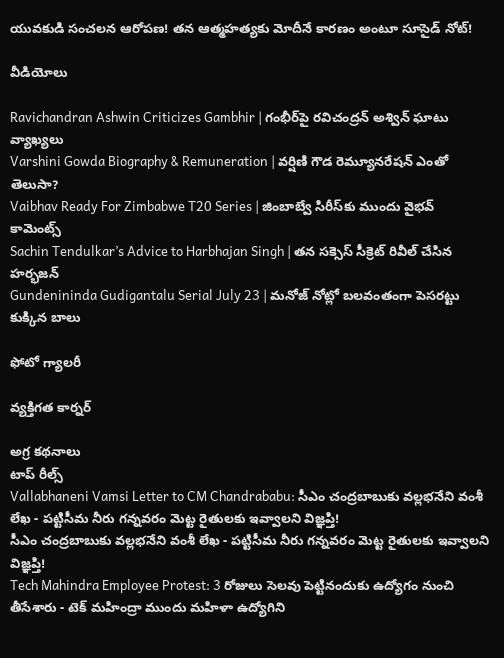యువకుడి సంచలన ఆరోపణ! తన ఆత్మహత్యకు మోదీనే కారణం అంటూ సూసైడ్ నోట్!

వీడియోలు

Ravichandran Ashwin Criticizes Gambhir | గంభీర్‌పై రవిచంద్రన్ అశ్విన్ ఘాటు వ్యాఖ్యలు
Varshini Gowda Biography & Remuneration | వర్షిణి గౌడ రెమ్యూనరేషన్ ఎంతో తెలుసా?
Vaibhav Ready For Zimbabwe T20 Series | జింబాబ్వే సిరీస్‌కు ముందు వైభవ్ కామెంట్స్
Sachin Tendulkar’s Advice to Harbhajan Singh | తన సక్సెస్ సీక్రెట్ రివీల్ చేసిన హర్భజన్
Gundenininda Gudigantalu Serial July 23 | మనోజ్ నోట్లో బలవంతంగా పెసరట్టు కుక్కిన బాలు

ఫోటో గ్యాలరీ

వ్యక్తిగత కార్నర్

అగ్ర కథనాలు
టాప్ రీల్స్
Vallabhaneni Vamsi Letter to CM Chandrababu: సీఎం చంద్రబాబుకు వల్లభనేని వంశీ లేఖ - పట్టిసీమ నీరు గన్నవరం మెట్ట రైతులకు ఇవ్వాలని విజ్ఞప్తి!
సీఎం చంద్రబాబుకు వల్లభనేని వంశీ లేఖ - పట్టిసీమ నీరు గన్నవరం మెట్ట రైతులకు ఇవ్వాలని విజ్ఞప్తి!
Tech Mahindra Employee Protest: 3 రోజులు సెలవు పెట్టినందుకు ఉద్యోగం నుంచి తీసేశారు - టెక్ మహింద్రా ముందు మహిళా ఉద్యోగిని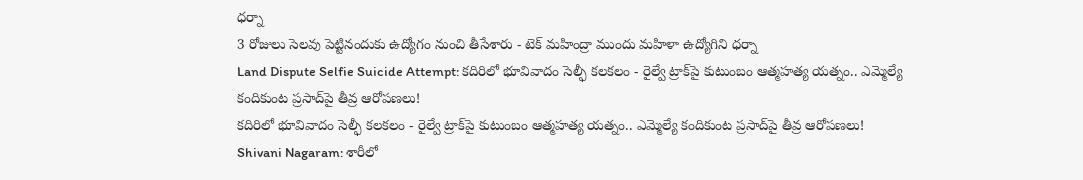ధర్నా
3 రోజులు సెలవు పెట్టినందుకు ఉద్యోగం నుంచి తీసేశారు - టెక్ మహింద్రా ముందు మహిళా ఉద్యోగిని ధర్నా
Land Dispute Selfie Suicide Attempt: కదిరిలో భూవివాదం సెల్ఫీ కలకలం - రైల్వే ట్రాక్‌పై కుటుంబం ఆత్మహత్య యత్నం.. ఎమ్మెల్యే కందికుంట ప్రసాద్‌పై తీవ్ర ఆరోపణలు!
కదిరిలో భూవివాదం సెల్ఫీ కలకలం - రైల్వే ట్రాక్‌పై కుటుంబం ఆత్మహత్య యత్నం.. ఎమ్మెల్యే కందికుంట ప్రసాద్‌పై తీవ్ర ఆరోపణలు!
Shivani Nagaram: శారీలో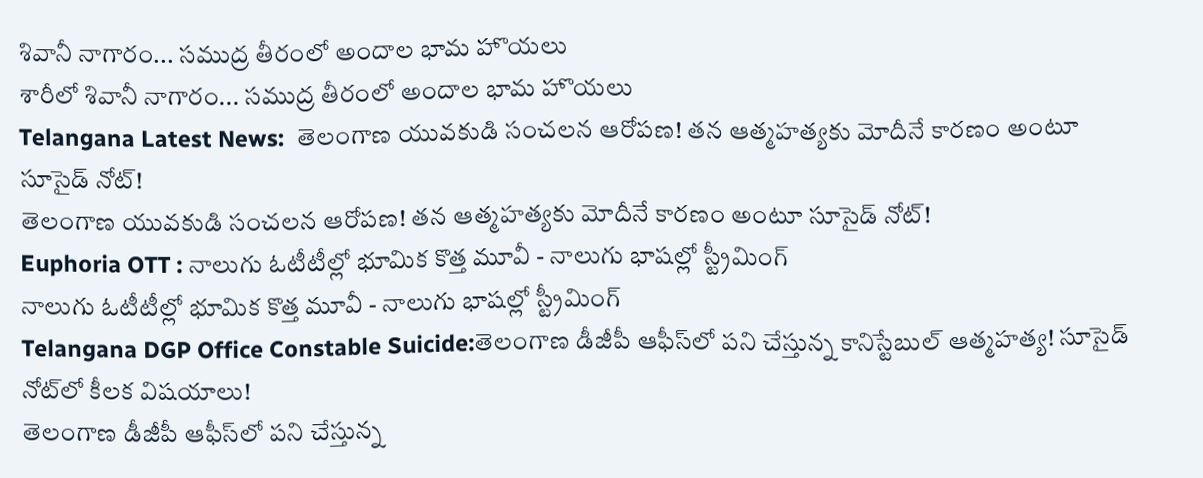శివానీ నాగారం... సముద్ర తీరంలో అందాల భామ హొయలు
శారీలో శివానీ నాగారం... సముద్ర తీరంలో అందాల భామ హొయలు
Telangana Latest News:  తెలంగాణ యువకుడి సంచలన ఆరోపణ! తన ఆత్మహత్యకు మోదీనే కారణం అంటూ సూసైడ్ నోట్!
తెలంగాణ యువకుడి సంచలన ఆరోపణ! తన ఆత్మహత్యకు మోదీనే కారణం అంటూ సూసైడ్ నోట్!
Euphoria OTT : నాలుగు ఓటీటీల్లో భూమిక కొత్త మూవీ - నాలుగు భాషల్లో స్ట్రీమింగ్
నాలుగు ఓటీటీల్లో భూమిక కొత్త మూవీ - నాలుగు భాషల్లో స్ట్రీమింగ్
Telangana DGP Office Constable Suicide:తెలంగాణ డీజీపీ ఆఫీస్‌లో పని చేస్తున్న కానిస్టేబుల్ ఆత్మహత్య! సూసైడ్‌ నోట్‌లో కీలక విషయాలు!
తెలంగాణ డీజీపీ ఆఫీస్‌లో పని చేస్తున్న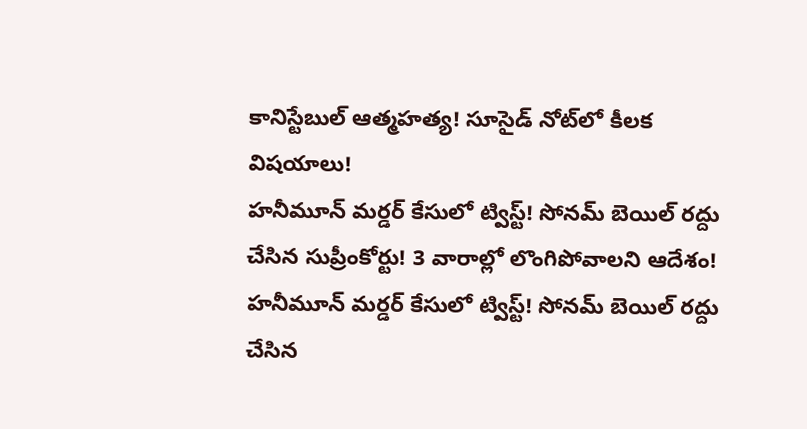కానిస్టేబుల్ ఆత్మహత్య! సూసైడ్‌ నోట్‌లో కీలక విషయాలు!
హనీమూన్ మర్డర్ కేసులో ట్విస్ట్! సోనమ్‌ బెయిల్ రద్దు చేసిన సుప్రీంకోర్టు! 3 వారాల్లో లొంగిపోవాలని ఆదేశం!
హనీమూన్ మర్డర్ కేసులో ట్విస్ట్! సోనమ్‌ బెయిల్ రద్దు చేసిన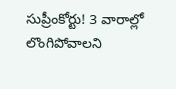సుప్రీంకోర్టు! 3 వారాల్లో లొంగిపోవాలని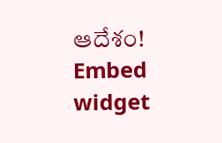ఆదేశం!
Embed widget